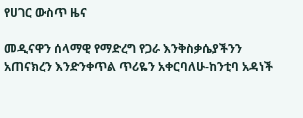የሀገር ውስጥ ዜና

መዲናዋን ሰላማዊ የማድረግ የጋራ እንቅስቃሴያችንን አጠናክረን እንድንቀጥል ጥሪዬን አቀርባለሁ-ከንቲባ አዳነች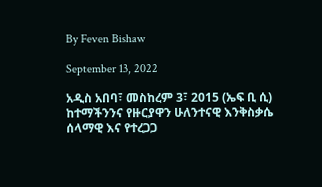By Feven Bishaw

September 13, 2022

አዲስ አበባ፣ መስከረም 3፣ 2015 (ኤፍ ቢ ሲ) ከተማችንንና የዙርያዋን ሁለንተናዊ እንቅስቃሴ ሰላማዊ እና የተረጋጋ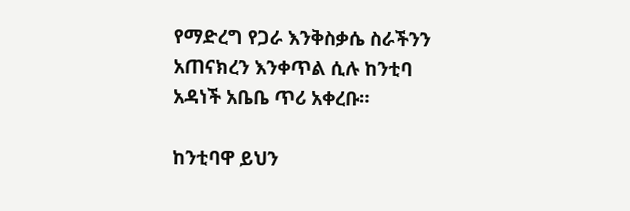የማድረግ የጋራ እንቅስቃሴ ስራችንን አጠናክረን እንቀጥል ሲሉ ከንቲባ አዳነች አቤቤ ጥሪ አቀረቡ።

ከንቲባዋ ይህን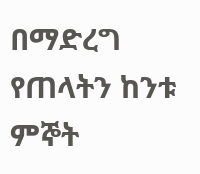በማድረግ የጠላትን ከንቱ ምኞት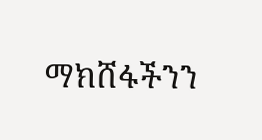ማክሸፋችንን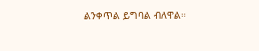ልንቀጥል ይግባል ብለዋል።